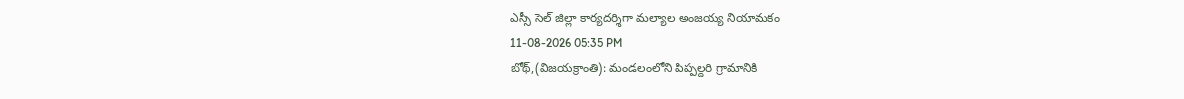ఎస్సీ సెల్ జిల్లా కార్యదర్శిగా మల్యాల అంజయ్య నియామకం
11-08-2026 05:35 PM
బోథ్,(విజయక్రాంతి): మండలంలోని పిప్పల్దరి గ్రామానికి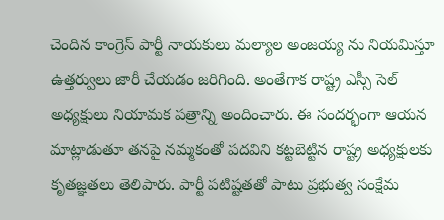చెందిన కాంగ్రెస్ పార్టీ నాయకులు మల్యాల అంజయ్య ను నియమిస్తూ ఉత్తర్వులు జారీ చేయడం జరిగింది. అంతేగాక రాష్ట్ర ఎస్సీ సెల్ అధ్యక్షులు నియామక పత్రాన్ని అందించారు. ఈ సందర్భంగా ఆయన మాట్లాడుతూ తనపై నమ్మకంతో పదవిని కట్టబెట్టిన రాష్ట్ర అధ్యక్షులకు కృతజ్ఞతలు తెలిపారు. పార్టీ పటిష్టతతో పాటు ప్రభుత్వ సంక్షేమ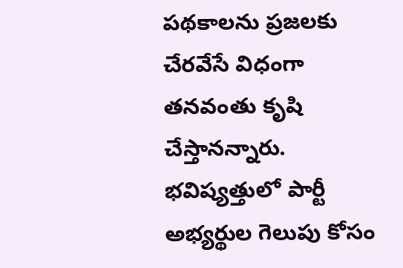పథకాలను ప్రజలకు చేరవేసే విధంగా తనవంతు కృషి చేస్తానన్నారు. భవిష్యత్తులో పార్టీ అభ్యర్థుల గెలుపు కోసం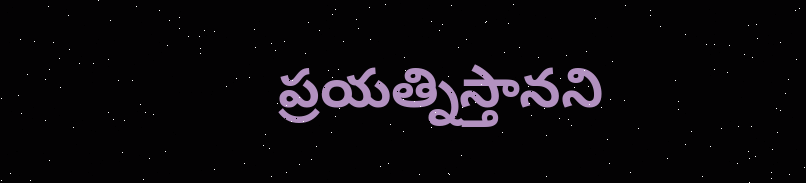ప్రయత్నిస్తానని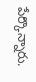పేర్కొన్నారు.